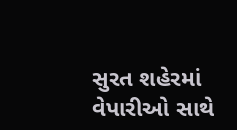સુરત શહેરમાં વેપારીઓ સાથે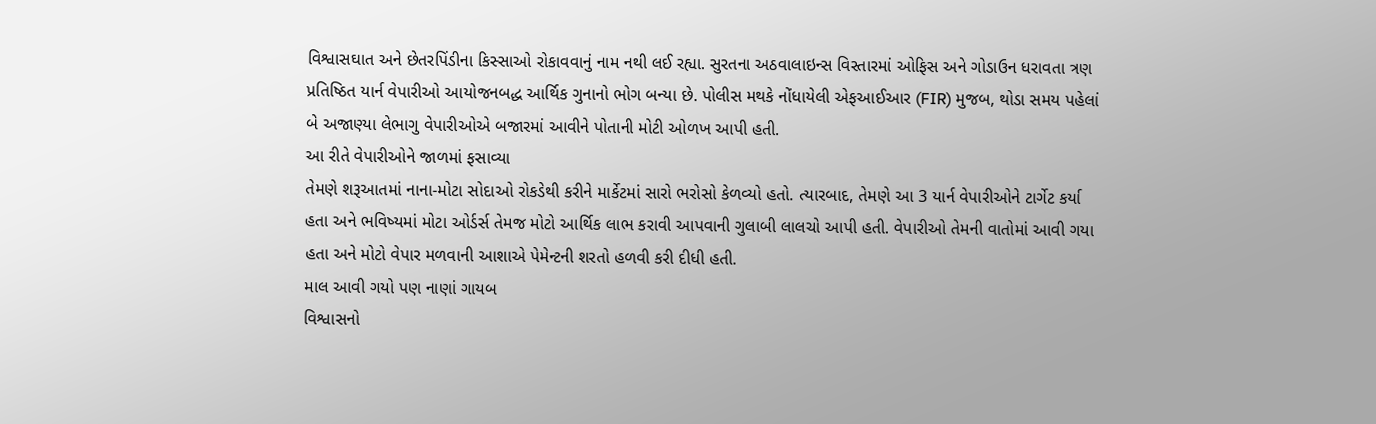વિશ્વાસઘાત અને છેતરપિંડીના કિસ્સાઓ રોકાવવાનું નામ નથી લઈ રહ્યા. સુરતના અઠવાલાઇન્સ વિસ્તારમાં ઓફિસ અને ગોડાઉન ધરાવતા ત્રણ પ્રતિષ્ઠિત યાર્ન વેપારીઓ આયોજનબદ્ધ આર્થિક ગુનાનો ભોગ બન્યા છે. પોલીસ મથકે નોંધાયેલી એફઆઈઆર (FIR) મુજબ, થોડા સમય પહેલાં બે અજાણ્યા લેભાગુ વેપારીઓએ બજારમાં આવીને પોતાની મોટી ઓળખ આપી હતી.
આ રીતે વેપારીઓને જાળમાં ફસાવ્યા
તેમણે શરૂઆતમાં નાના-મોટા સોદાઓ રોકડેથી કરીને માર્કેટમાં સારો ભરોસો કેળવ્યો હતો. ત્યારબાદ, તેમણે આ 3 યાર્ન વેપારીઓને ટાર્ગેટ કર્યા હતા અને ભવિષ્યમાં મોટા ઓર્ડર્સ તેમજ મોટો આર્થિક લાભ કરાવી આપવાની ગુલાબી લાલચો આપી હતી. વેપારીઓ તેમની વાતોમાં આવી ગયા હતા અને મોટો વેપાર મળવાની આશાએ પેમેન્ટની શરતો હળવી કરી દીધી હતી.
માલ આવી ગયો પણ નાણાં ગાયબ
વિશ્વાસનો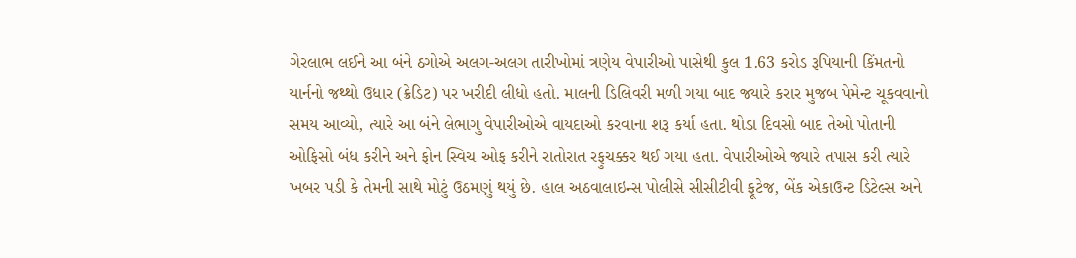ગેરલાભ લઈને આ બંને ઠગોએ અલગ-અલગ તારીખોમાં ત્રણેય વેપારીઓ પાસેથી કુલ 1.63 કરોડ રૂપિયાની કિંમતનો યાર્નનો જથ્થો ઉધાર (ક્રેડિટ) પર ખરીદી લીધો હતો. માલની ડિલિવરી મળી ગયા બાદ જ્યારે કરાર મુજબ પેમેન્ટ ચૂકવવાનો સમય આવ્યો, ત્યારે આ બંને લેભાગુ વેપારીઓએ વાયદાઓ કરવાના શરૂ કર્યા હતા. થોડા દિવસો બાદ તેઓ પોતાની ઓફિસો બંધ કરીને અને ફોન સ્વિચ ઓફ કરીને રાતોરાત રફુચક્કર થઈ ગયા હતા. વેપારીઓએ જ્યારે તપાસ કરી ત્યારે ખબર પડી કે તેમની સાથે મોટું ઉઠમણું થયું છે. હાલ અઠવાલાઇન્સ પોલીસે સીસીટીવી ફૂટેજ, બેંક એકાઉન્ટ ડિટેલ્સ અને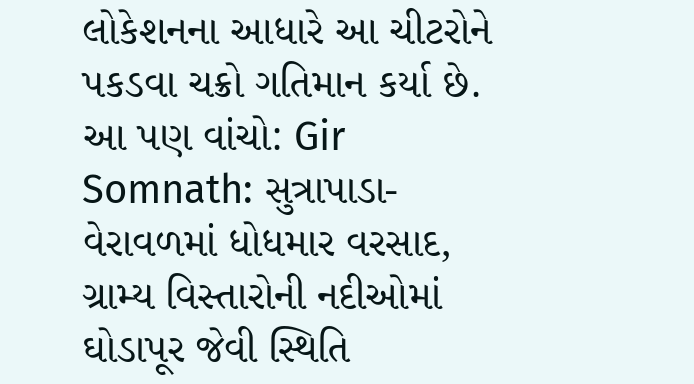લોકેશનના આધારે આ ચીટરોને પકડવા ચક્રો ગતિમાન કર્યા છે.
આ પણ વાંચો: Gir Somnath: સુત્રાપાડા-વેરાવળમાં ધોધમાર વરસાદ, ગ્રામ્ય વિસ્તારોની નદીઓમાં ઘોડાપૂર જેવી સ્થિતિ